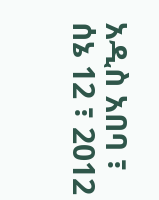አዲስ አበባ ፣ ሰኔ 12 ፣ 2012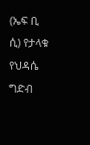(ኤፍ ቢ ሲ) የታላቁ የህዳሴ ግድብ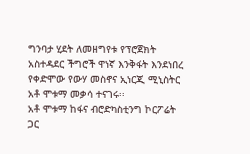ግንባታ ሂደት ለመዘግየቱ የፕሮጀክት አስተዳደር ችግሮች ዋነኛ እንቅፋት እንደነበረ የቀድሞው የውሃ መስኖና ኢነርጂ ሚኒስትር አቶ ሞቱማ መቃሳ ተናገሩ፡፡
አቶ ሞቱማ ከፋና ብሮድካስቲንግ ኮርፖሬት ጋር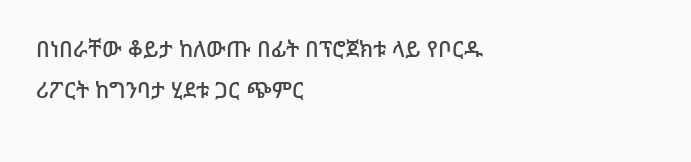በነበራቸው ቆይታ ከለውጡ በፊት በፕሮጀክቱ ላይ የቦርዱ ሪፖርት ከግንባታ ሂደቱ ጋር ጭምር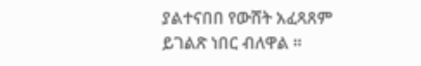ያልተናበበ የውሸት አፈጻጸም ይገልጽ ነበር ብለዋል ።